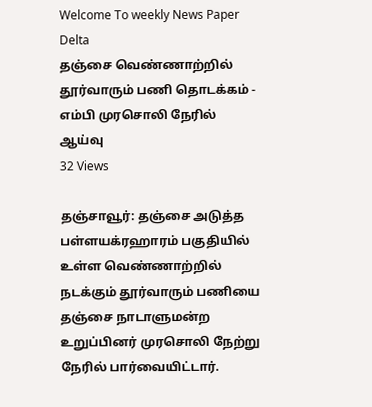Welcome To weekly News Paper Delta
தஞ்சை வெண்ணாற்றில் தூர்வாரும் பணி தொடக்கம் - எம்பி முரசொலி நேரில் ஆய்வு
32 Views

தஞ்சாவூர்: தஞ்சை அடுத்த பள்ளயக்ரஹாரம் பகுதியில் உள்ள வெண்ணாற்றில் நடக்கும் தூர்வாரும் பணியை தஞ்சை நாடாளுமன்ற உறுப்பினர் முரசொலி நேற்று நேரில் பார்வையிட்டார்.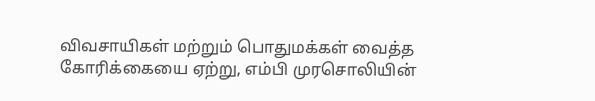விவசாயிகள் மற்றும் பொதுமக்கள் வைத்த கோரிக்கையை ஏற்று, எம்பி முரசொலியின்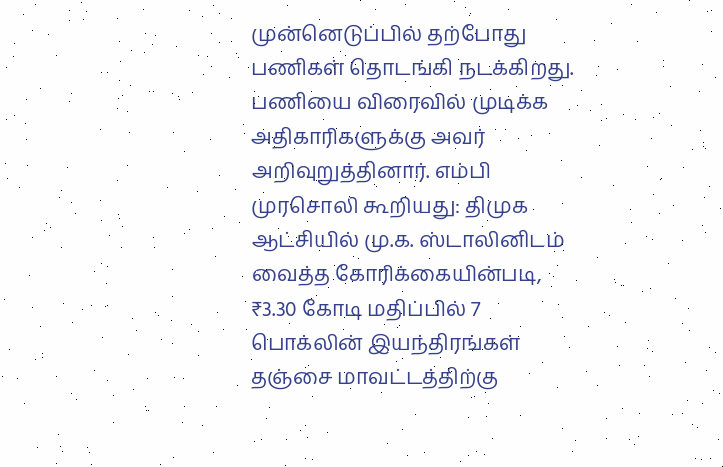முன்னெடுப்பில் தற்போது பணிகள் தொடங்கி நடக்கிறது. பணியை விரைவில் முடிக்க அதிகாரிகளுக்கு அவர் அறிவுறுத்தினார். எம்பி முரசொலி கூறியது: திமுக ஆட்சியில் மு.க. ஸ்டாலினிடம் வைத்த கோரிக்கையின்படி, ₹3.30 கோடி மதிப்பில் 7 பொக்லின் இயந்திரங்கள் தஞ்சை மாவட்டத்திற்கு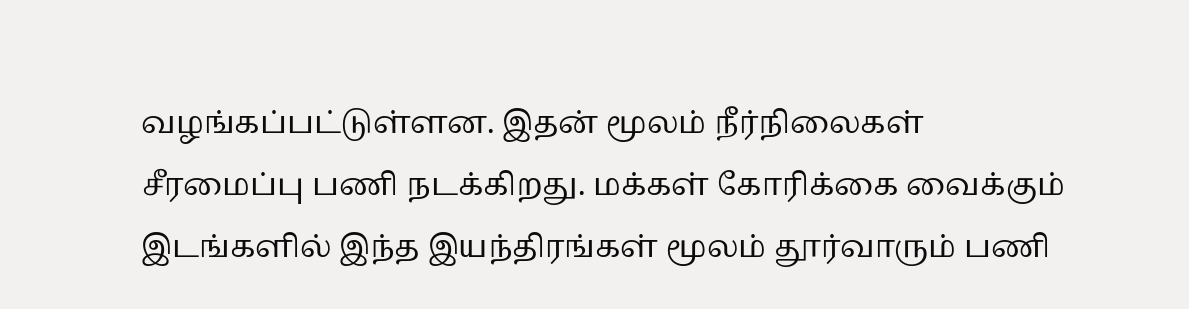வழங்கப்பட்டுள்ளன. இதன் மூலம் நீர்நிலைகள் சீரமைப்பு பணி நடக்கிறது. மக்கள் கோரிக்கை வைக்கும் இடங்களில் இந்த இயந்திரங்கள் மூலம் தூர்வாரும் பணி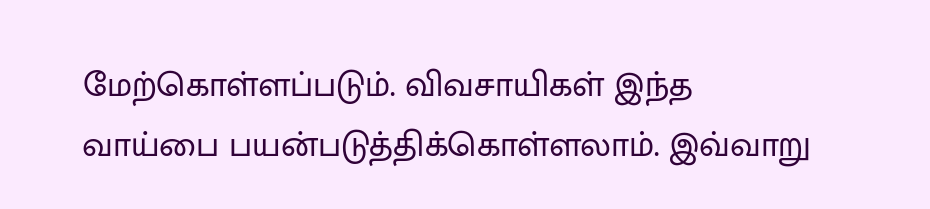மேற்கொள்ளப்படும். விவசாயிகள் இந்த வாய்பை பயன்படுத்திக்கொள்ளலாம். இவ்வாறு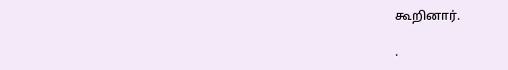கூறினார்.

.